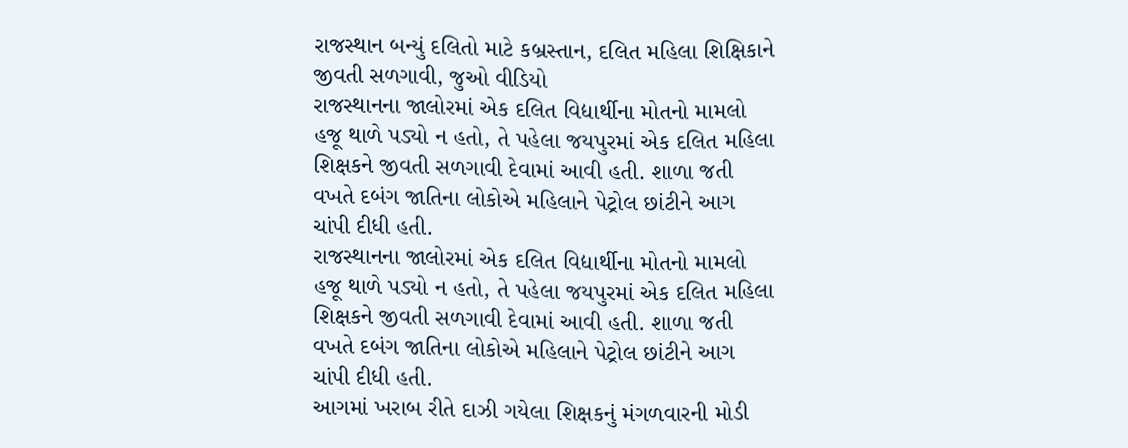રાજસ્થાન બન્યું દલિતો માટે કબ્રસ્તાન, દલિત મહિલા શિક્ષિકાને જીવતી સળગાવી, જુઓ વીડિયો
રાજસ્થાનના જાલોરમાં એક દલિત વિદ્યાર્થીના મોતનો મામલો હજૂ થાળે પડ્યો ન હતો, તે પહેલા જયપુરમાં એક દલિત મહિલા શિક્ષકને જીવતી સળગાવી દેવામાં આવી હતી. શાળા જતી વખતે દબંગ જાતિના લોકોએ મહિલાને પેટ્રોલ છાંટીને આગ ચાંપી દીધી હતી.
રાજસ્થાનના જાલોરમાં એક દલિત વિદ્યાર્થીના મોતનો મામલો હજૂ થાળે પડ્યો ન હતો, તે પહેલા જયપુરમાં એક દલિત મહિલા શિક્ષકને જીવતી સળગાવી દેવામાં આવી હતી. શાળા જતી વખતે દબંગ જાતિના લોકોએ મહિલાને પેટ્રોલ છાંટીને આગ ચાંપી દીધી હતી.
આગમાં ખરાબ રીતે દાઝી ગયેલા શિક્ષકનું મંગળવારની મોડી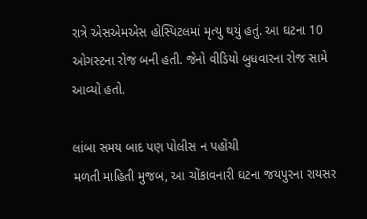રાત્રે એસએમએસ હોસ્પિટલમાં મૃત્યુ થયું હતું. આ ઘટના 10 ઓગસ્ટના રોજ બની હતી. જેનો વીડિયો બુધવારના રોજ સામે આવ્યો હતો.

લાંબા સમય બાદ પણ પોલીસ ન પહોંચી
મળતી માહિતી મુજબ, આ ચોંકાવનારી ઘટના જયપુરના રાયસર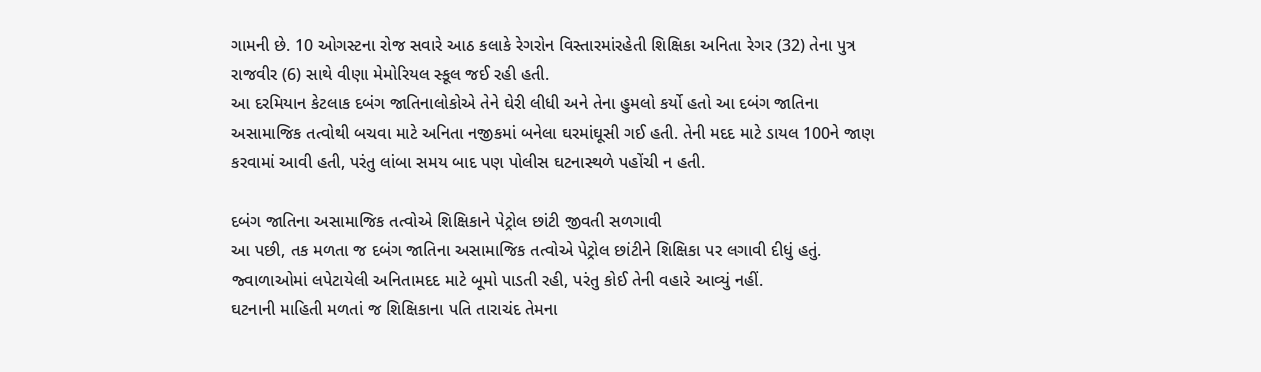ગામની છે. 10 ઓગસ્ટના રોજ સવારે આઠ કલાકે રેગરોન વિસ્તારમાંરહેતી શિક્ષિકા અનિતા રેગર (32) તેના પુત્ર રાજવીર (6) સાથે વીણા મેમોરિયલ સ્કૂલ જઈ રહી હતી.
આ દરમિયાન કેટલાક દબંગ જાતિનાલોકોએ તેને ઘેરી લીધી અને તેના હુમલો કર્યો હતો આ દબંગ જાતિના અસામાજિક તત્વોથી બચવા માટે અનિતા નજીકમાં બનેલા ઘરમાંઘૂસી ગઈ હતી. તેની મદદ માટે ડાયલ 100ને જાણ કરવામાં આવી હતી, પરંતુ લાંબા સમય બાદ પણ પોલીસ ઘટનાસ્થળે પહોંચી ન હતી.

દબંગ જાતિના અસામાજિક તત્વોએ શિક્ષિકાને પેટ્રોલ છાંટી જીવતી સળગાવી
આ પછી, તક મળતા જ દબંગ જાતિના અસામાજિક તત્વોએ પેટ્રોલ છાંટીને શિક્ષિકા પર લગાવી દીધું હતું. જ્વાળાઓમાં લપેટાયેલી અનિતામદદ માટે બૂમો પાડતી રહી, પરંતુ કોઈ તેની વહારે આવ્યું નહીં.
ઘટનાની માહિતી મળતાં જ શિક્ષિકાના પતિ તારાચંદ તેમના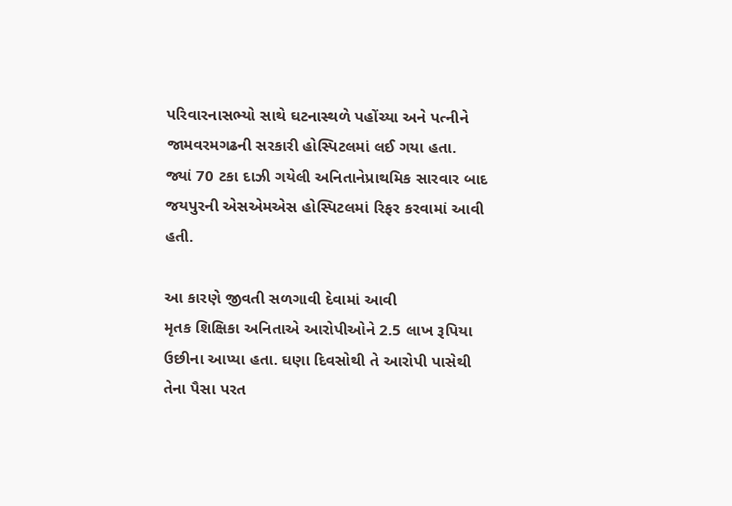પરિવારનાસભ્યો સાથે ઘટનાસ્થળે પહોંચ્યા અને પત્નીને જામવરમગઢની સરકારી હોસ્પિટલમાં લઈ ગયા હતા.
જ્યાં 70 ટકા દાઝી ગયેલી અનિતાનેપ્રાથમિક સારવાર બાદ જયપુરની એસએમએસ હોસ્પિટલમાં રિફર કરવામાં આવી હતી.

આ કારણે જીવતી સળગાવી દેવામાં આવી
મૃતક શિક્ષિકા અનિતાએ આરોપીઓને 2.5 લાખ રૂપિયા ઉછીના આપ્યા હતા. ઘણા દિવસોથી તે આરોપી પાસેથી તેના પૈસા પરત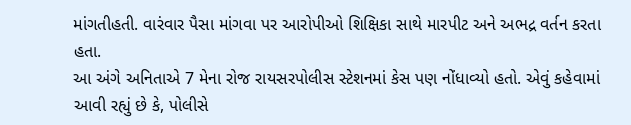માંગતીહતી. વારંવાર પૈસા માંગવા પર આરોપીઓ શિક્ષિકા સાથે મારપીટ અને અભદ્ર વર્તન કરતા હતા.
આ અંગે અનિતાએ 7 મેના રોજ રાયસરપોલીસ સ્ટેશનમાં કેસ પણ નોંધાવ્યો હતો. એવું કહેવામાં આવી રહ્યું છે કે, પોલીસે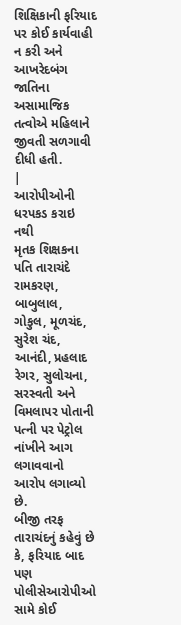શિક્ષિકાની ફરિયાદ પર કોઈ કાર્યવાહી ન કરી અને આખરેદબંગ જાતિના અસામાજિક તત્વોએ મહિલાને જીવતી સળગાવી દીધી હતી.
|
આરોપીઓની ધરપકડ કરાઇ નથી
મૃતક શિક્ષકના પતિ તારાચંદે રામકરણ, બાબુલાલ, ગોકુલ, મૂળચંદ, સુરેશ ચંદ, આનંદી, પ્રહલાદ રેગર, સુલોચના, સરસ્વતી અને વિમલાપર પોતાની પત્ની પર પેટ્રોલ નાંખીને આગ લગાવવાનો આરોપ લગાવ્યો છે.
બીજી તરફ તારાચંદનું કહેવું છે કે, ફરિયાદ બાદ પણ પોલીસેઆરોપીઓ સામે કોઈ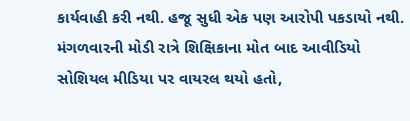કાર્યવાહી કરી નથી. હજૂ સુધી એક પણ આરોપી પકડાયો નથી.
મંગળવારની મોડી રાત્રે શિક્ષિકાના મોત બાદ આવીડિયો સોશિયલ મીડિયા પર વાયરલ થયો હતો,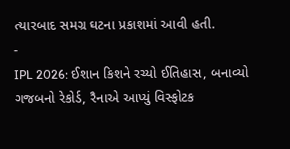ત્યારબાદ સમગ્ર ઘટના પ્રકાશમાં આવી હતી.
-
IPL 2026: ઈશાન કિશને રચ્યો ઈતિહાસ, બનાવ્યો ગજબનો રેકોર્ડ, રૈનાએ આપ્યું વિસ્ફોટક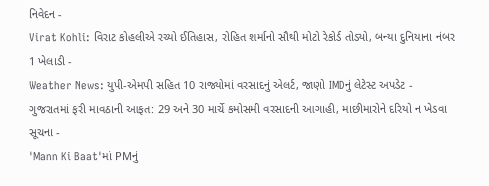નિવેદન -
Virat Kohli: વિરાટ કોહલીએ રચ્યો ઈતિહાસ, રોહિત શર્માનો સૌથી મોટો રેકોર્ડ તોડ્યો, બન્યા દુનિયાના નંબર 1 ખેલાડી -
Weather News: યુપી-એમપી સહિત 10 રાજ્યોમાં વરસાદનું એલર્ટ, જાણો IMDનું લેટેસ્ટ અપડેટ -
ગુજરાતમાં ફરી માવઠાની આફત: 29 અને 30 માર્ચે કમોસમી વરસાદની આગાહી, માછીમારોને દરિયો ન ખેડવા સૂચના -
'Mann Ki Baat'માં PMનું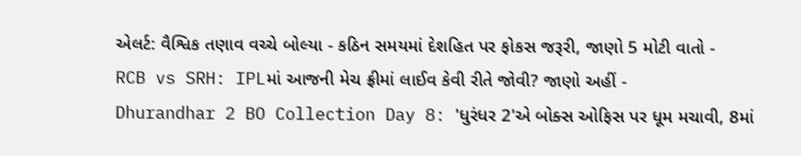એલર્ટ: વૈશ્વિક તણાવ વચ્ચે બોલ્યા - કઠિન સમયમાં દેશહિત પર ફોકસ જરૂરી, જાણો 5 મોટી વાતો -
RCB vs SRH: IPLમાં આજની મેચ ફ્રીમાં લાઈવ કેવી રીતે જોવી? જાણો અહીં -
Dhurandhar 2 BO Collection Day 8: 'ધુરંધર 2'એ બોક્સ ઓફિસ પર ધૂમ મચાવી, 8માં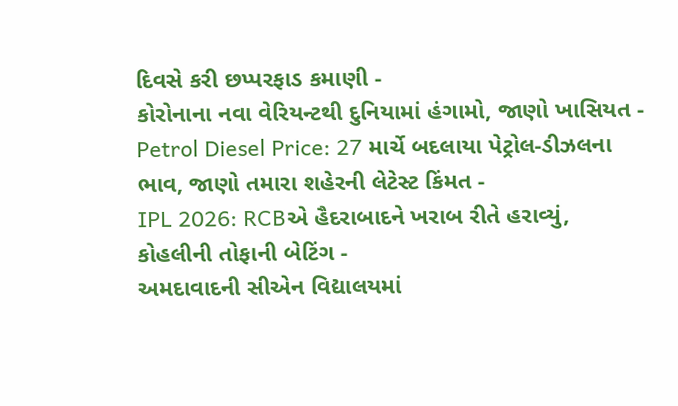દિવસે કરી છપ્પરફાડ કમાણી -
કોરોનાના નવા વેરિયન્ટથી દુનિયામાં હંગામો, જાણો ખાસિયત -
Petrol Diesel Price: 27 માર્ચે બદલાયા પેટ્રોલ-ડીઝલના ભાવ, જાણો તમારા શહેરની લેટેસ્ટ કિંમત -
IPL 2026: RCBએ હૈદરાબાદને ખરાબ રીતે હરાવ્યું, કોહલીની તોફાની બેટિંગ -
અમદાવાદની સીએન વિદ્યાલયમાં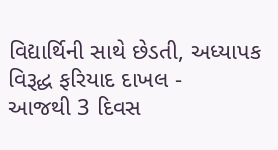વિદ્યાર્થિની સાથે છેડતી, અધ્યાપક વિરૂદ્ધ ફરિયાદ દાખલ -
આજથી 3 દિવસ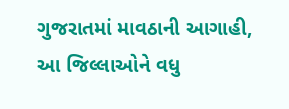ગુજરાતમાં માવઠાની આગાહી, આ જિલ્લાઓને વધુ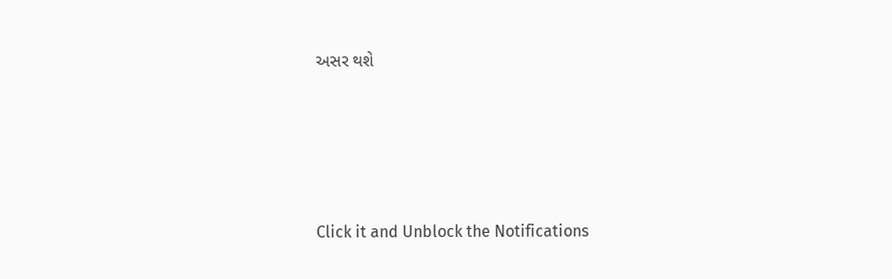અસર થશે








Click it and Unblock the Notifications